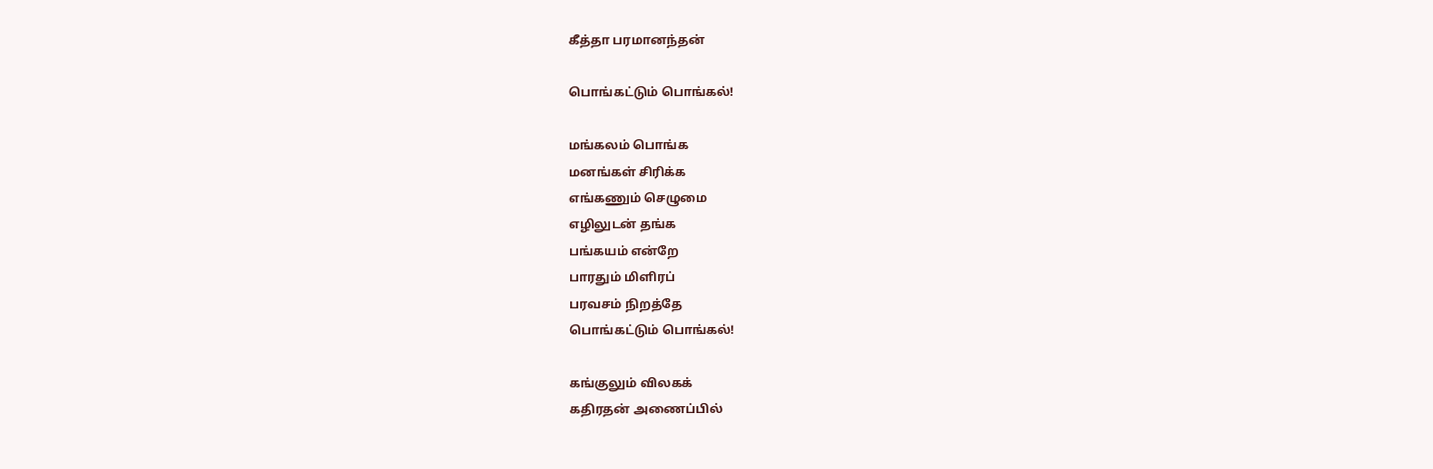கீத்தா பரமானந்தன்

பொங்கட்டும் பொங்கல்!

மங்கலம் பொங்க
மனங்கள் சிரிக்க
எங்கணும் செழுமை
எழிலுடன் தங்க
பங்கயம் என்றே
பாரதும் மிளிரப்
பரவசம் நிறத்தே
பொங்கட்டும் பொங்கல்!

கங்குலும் விலகக்
கதிரதன் அணைப்பில்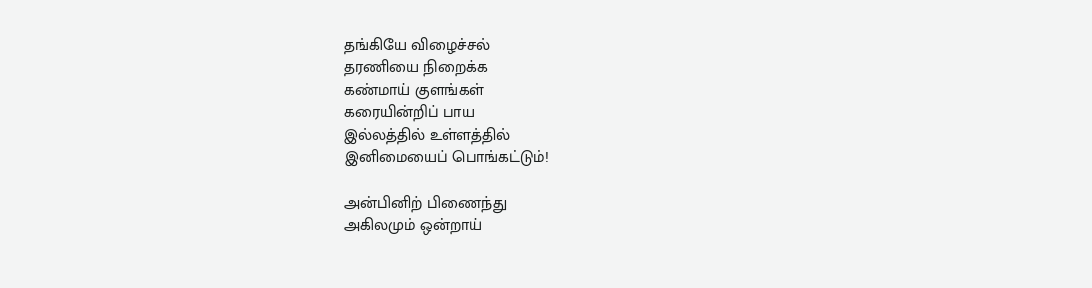தங்கியே விழைச்சல்
தரணியை நிறைக்க
கண்மாய் குளங்கள்
கரையின்றிப் பாய
இல்லத்தில் உள்ளத்தில்
இனிமையைப் பொங்கட்டும்!

அன்பினிற் பிணைந்து
அகிலமும் ஒன்றாய்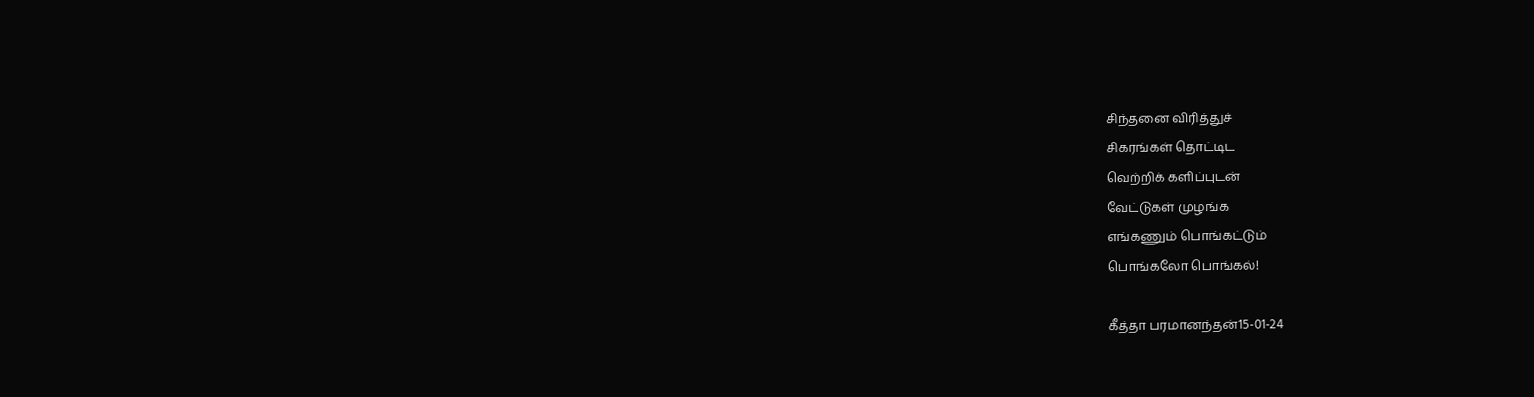சிந்தனை விரித்துச்
சிகரங்கள் தொட்டிட
வெற்றிக் களிப்புடன்
வேட்டுகள் முழங்க
எங்கணும் பொங்கட்டும்
பொங்கலோ பொங்கல்!

கீத்தா பரமானந்தன்15-01-24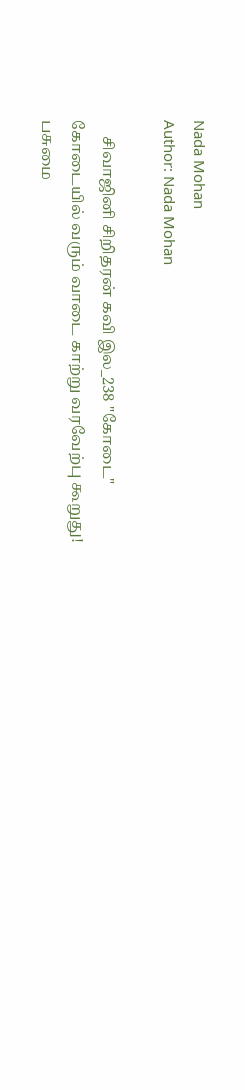Nada Mohan
Author: Nada Mohan

    சிவாஜினி சிறிதரன் கவி இல_238 "கோடை" கோடையில் வரும் வாடை காற்று வரவேற்பு கூறுது! பசுமை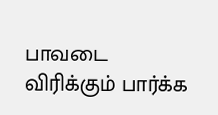பாவடை விரிக்கும் பார்க்க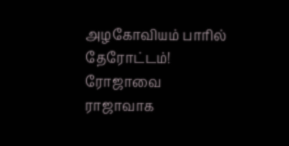அழகோவியம் பாரில் தேரோட்டம்! ரோஜாவை ராஜாவாக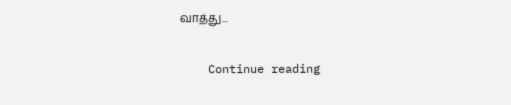வாத்து...

    Continue reading